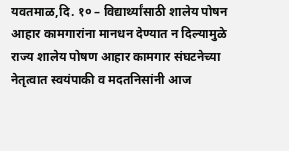यवतमाळ,दि. १० – विद्यार्थ्यांसाठी शालेय पोषन आहार कामगारांना मानधन देण्यात न दिल्यामुळे राज्य शालेय पोषण आहार कामगार संघटनेच्या नेतृत्वात स्वयंपाकी व मदतनिसांनी आज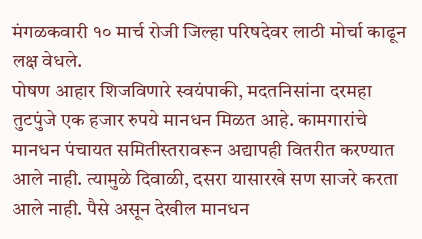मंगळकवारी १० मार्च रोजी जिल्हा परिषदेवर लाठी मोर्चा काढून लक्ष वेधले.
पोषण आहार शिजविणारे स्वयंपाकी, मदतनिसांना दरमहा तुटपुंजे एक हजार रुपये मानधन मिळत आहे. कामगारांचे मानधन पंचायत समितीस्तरावरून अद्यापही वितरीत करण्यात आले नाही. त्यामुळे दिवाळी, दसरा यासारखे सण साजरे करता आले नाही. पैसे असून देखील मानधन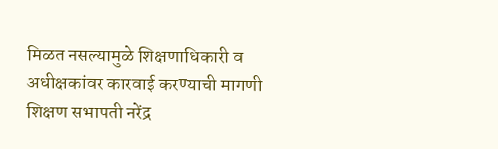मिळत नसल्यामुळे शिक्षणाधिकारी व अधीक्षकांवर कारवाई करण्याची मागणी शिक्षण सभापती नरेंद्र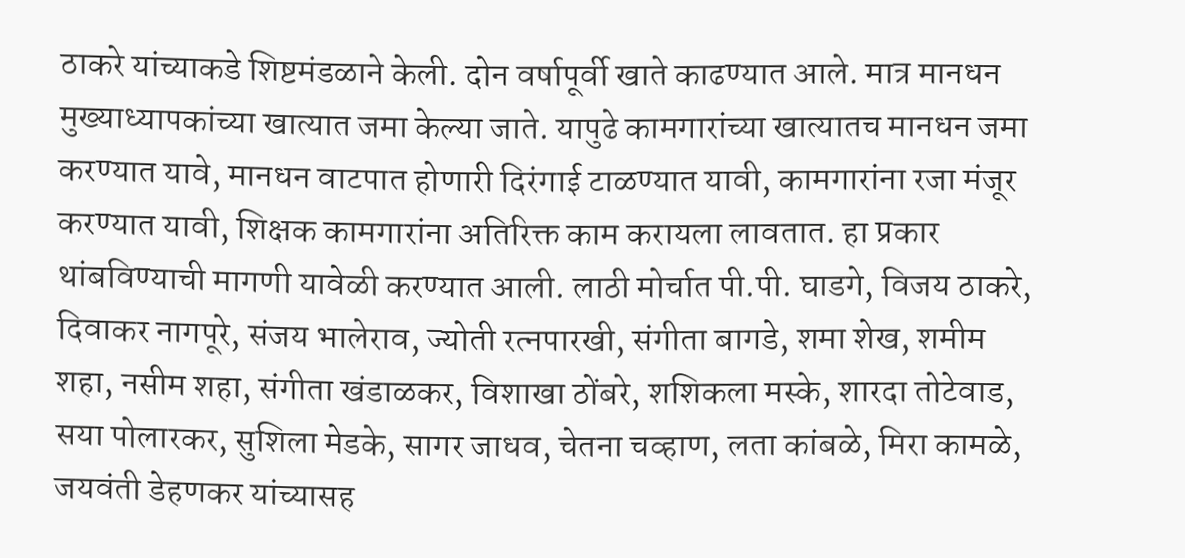ठाकरे यांच्याकडे शिष्टमंडळाने केली. दोन वर्षापूर्वी खाते काढण्यात आले. मात्र मानधन मुख्याध्यापकांच्या खात्यात जमा केल्या जाते. यापुढे कामगारांच्या खात्यातच मानधन जमा करण्यात यावे, मानधन वाटपात होणारी दिरंगाई टाळण्यात यावी, कामगारांना रजा मंजूर करण्यात यावी, शिक्षक कामगारांना अतिरिक्त काम करायला लावतात. हा प्रकार थांबविण्याची मागणी यावेळी करण्यात आली. लाठी मोर्चात पी.पी. घाडगे, विजय ठाकरे, दिवाकर नागपूरे, संजय भालेराव, ज्योती रत्नपारखी, संगीता बागडे, शमा शेख, शमीम शहा, नसीम शहा, संगीता खंडाळकर, विशाखा ठोंबरे, शशिकला मस्के, शारदा तोटेवाड, सया पोलारकर, सुशिला मेडके, सागर जाधव, चेतना चव्हाण, लता कांबळे, मिरा कामळे, जयवंती डेहणकर यांच्यासह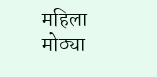महिला मोठ्या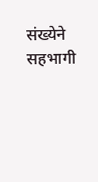संख्येने सहभागी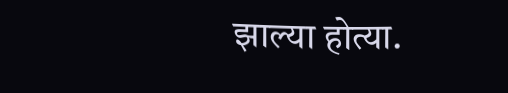झाल्या होत्या.